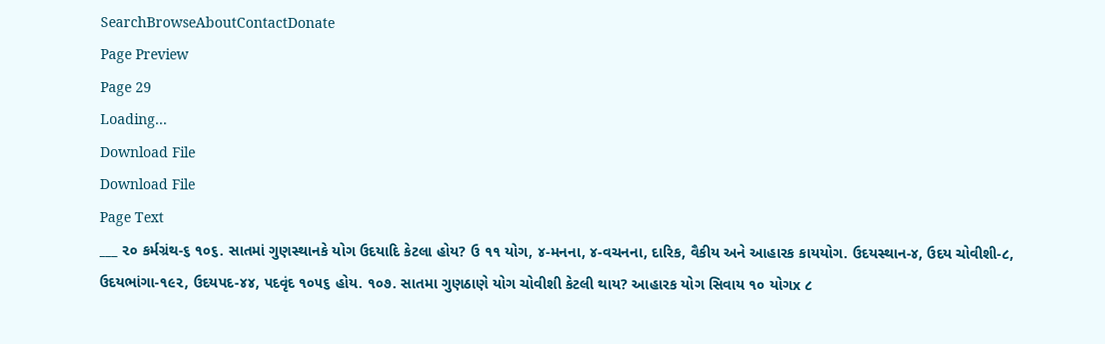SearchBrowseAboutContactDonate
Page Preview
Page 29
Loading...
Download File
Download File
Page Text
___ ૨૦ કર્મગ્રંથ-૬ ૧૦૬. સાતમાં ગુણસ્થાનકે યોગ ઉદયાદિ કેટલા હોય? ઉ ૧૧ યોગ, ૪-મનના, ૪-વચનના, દારિક, વૈકીય અને આહારક કાયયોગ. ઉદયસ્થાન-૪, ઉદય ચોવીશી-૮, ઉદયભાંગા-૧૯૨, ઉદયપદ-૪૪, પદવૃંદ ૧૦૫૬ હોય. ૧૦૭. સાતમા ગુણઠાણે યોગ ચોવીશી કેટલી થાય? આહારક યોગ સિવાય ૧૦ યોગx ૮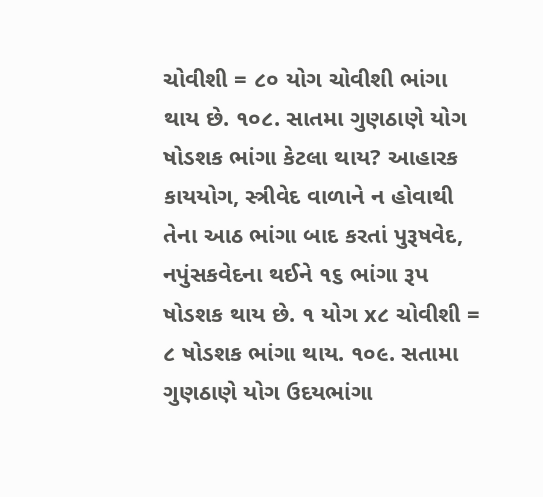ચોવીશી = ૮૦ યોગ ચોવીશી ભાંગા થાય છે. ૧૦૮. સાતમા ગુણઠાણે યોગ ષોડશક ભાંગા કેટલા થાય? આહારક કાયયોગ, સ્ત્રીવેદ વાળાને ન હોવાથી તેના આઠ ભાંગા બાદ કરતાં પુરૂષવેદ, નપુંસકવેદના થઈને ૧૬ ભાંગા રૂપ ષોડશક થાય છે. ૧ યોગ x૮ ચોવીશી = ૮ ષોડશક ભાંગા થાય. ૧૦૯. સતામા ગુણઠાણે યોગ ઉદયભાંગા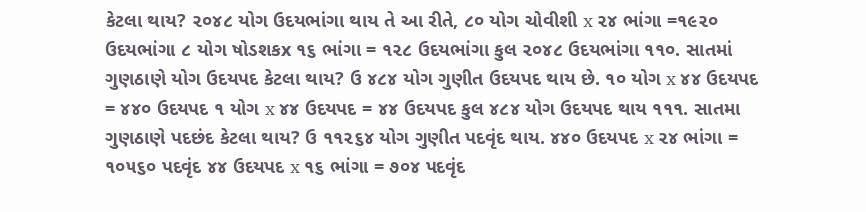કેટલા થાય? ૨૦૪૮ યોગ ઉદયભાંગા થાય તે આ રીતે, ૮૦ યોગ ચોવીશી x ૨૪ ભાંગા =૧૯૨૦ ઉદયભાંગા ૮ યોગ ષોડશકx ૧૬ ભાંગા = ૧૨૮ ઉદયભાંગા કુલ ૨૦૪૮ ઉદયભાંગા ૧૧૦. સાતમાં ગુણઠાણે યોગ ઉદયપદ કેટલા થાય? ઉ ૪૮૪ યોગ ગુણીત ઉદયપદ થાય છે. ૧૦ યોગ x ૪૪ ઉદયપદ = ૪૪૦ ઉદયપદ ૧ યોગ x ૪૪ ઉદયપદ = ૪૪ ઉદયપદ કુલ ૪૮૪ યોગ ઉદયપદ થાય ૧૧૧. સાતમા ગુણઠાણે પદછંદ કેટલા થાય? ઉ ૧૧૨૬૪ યોગ ગુણીત પદવૃંદ થાય. ૪૪૦ ઉદયપદ x ૨૪ ભાંગા = ૧૦૫૬૦ પદવૃંદ ૪૪ ઉદયપદ x ૧૬ ભાંગા = ૭૦૪ પદવૃંદ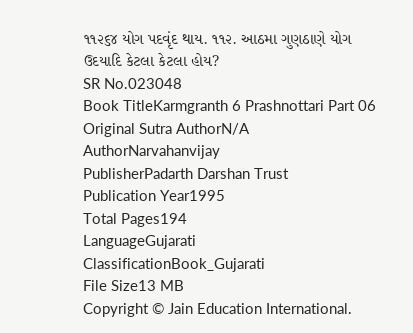૧૧૨૬૪ યોગ પદવૃંદ થાય. ૧૧૨. આઠમા ગુણઠાણે યોગ ઉદયાદિ કેટલા કેટલા હોય?
SR No.023048
Book TitleKarmgranth 6 Prashnottari Part 06
Original Sutra AuthorN/A
AuthorNarvahanvijay
PublisherPadarth Darshan Trust
Publication Year1995
Total Pages194
LanguageGujarati
ClassificationBook_Gujarati
File Size13 MB
Copyright © Jain Education International.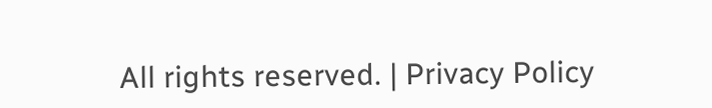All rights reserved. | Privacy Policy